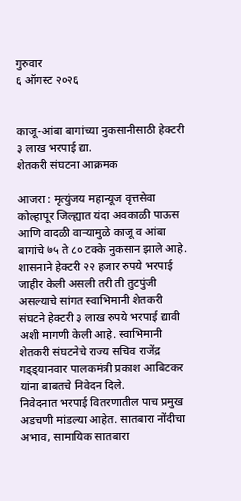गुरुवार
६ ऑगस्ट २०२६


काजू-आंबा बागांच्या नुकसानीसाठी हेक्टरी ३ लाख भरपाई द्या.
शेतकरी संघटना आक्रमक

आजरा : मृत्युंजय महान्यूज वृत्तसेवा
कोल्हापूर जिल्ह्यात यंदा अवकाळी पाऊस आणि वादळी वाऱ्यामुळे काजू व आंबा बागांचे ७५ ते ८० टक्के नुकसान झाले आहे. शासनाने हेक्टरी २२ हजार रुपये भरपाई जाहीर केली असली तरी ती तुटपुंजी असल्याचे सांगत स्वाभिमानी शेतकरी संघटने हेक्टरी ३ लाख रुपये भरपाई द्यावी अशी मागणी केली आहे. स्वाभिमानी शेतकरी संघटनेचे राज्य सचिव राजेंद्र गड्ड्यानवार पालकमंत्री प्रकाश आबिटकर यांना बाबतचे निवेदन दिले.
निवेदनात भरपाई वितरणातील पाच प्रमुख अडचणी मांडल्या आहेत. सातबारा नोंदीचा अभाव, सामायिक सातबारा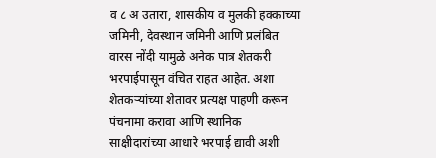व ८ अ उतारा, शासकीय व मुलकी हक्काच्या जमिनी, देवस्थान जमिनी आणि प्रलंबित वारस नोंदी यामुळे अनेक पात्र शेतकरी भरपाईपासून वंचित राहत आहेत. अशा शेतकऱ्यांच्या शेतावर प्रत्यक्ष पाहणी करून पंचनामा करावा आणि स्थानिक साक्षीदारांच्या आधारे भरपाई द्यावी अशी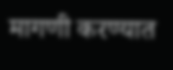मागणी करण्यात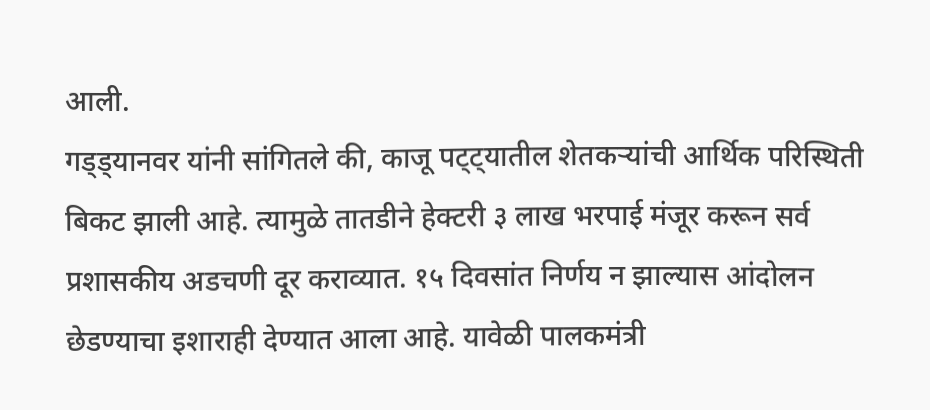आली.
गड्ड्यानवर यांनी सांगितले की, काजू पट्ट्यातील शेतकऱ्यांची आर्थिक परिस्थिती बिकट झाली आहे. त्यामुळे तातडीने हेक्टरी ३ लाख भरपाई मंजूर करून सर्व प्रशासकीय अडचणी दूर कराव्यात. १५ दिवसांत निर्णय न झाल्यास आंदोलन छेडण्याचा इशाराही देण्यात आला आहे. यावेळी पालकमंत्री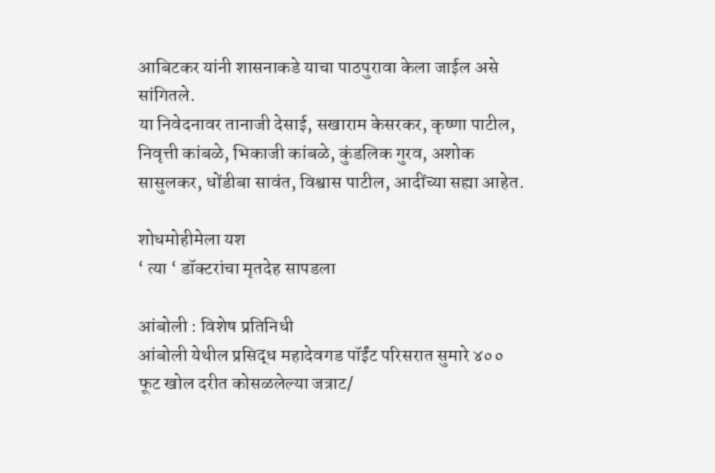आबिटकर यांनी शासनाकडे याचा पाठपुरावा केला जाईल असे सांगितले.
या निवेदनावर तानाजी देसाई, सखाराम केसरकर, कृष्णा पाटील, निवृत्ती कांबळे, भिकाजी कांबळे, कुंडलिक गुरव, अशोक सासुलकर, धोंडीबा सावंत, विश्वास पाटील, आदींच्या सह्या आहेत.

शोधमोहीमेला यश
‘ त्या ‘ डॉक्टरांचा मृतदेह सापडला

आंबोली : विशेष प्रतिनिधी
आंबोली येथील प्रसिद्ध महादेवगड पॉईंट परिसरात सुमारे ४०० फूट खोल दरीत कोसळलेल्या जत्राट/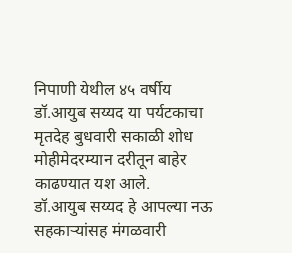निपाणी येथील ४५ वर्षीय डॉ.आयुब सय्यद या पर्यटकाचा मृतदेह बुधवारी सकाळी शोध मोहीमेदरम्यान दरीतून बाहेर काढण्यात यश आले.
डॉ.आयुब सय्यद हे आपल्या नऊ सहकाऱ्यांसह मंगळवारी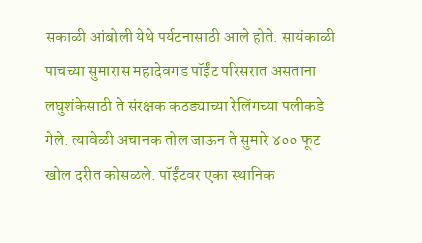सकाळी आंबोली येथे पर्यटनासाठी आले होते. सायंकाळी पाचच्या सुमारास महादेवगड पॉईंट परिसरात असताना लघुशंकेसाठी ते संरक्षक कठड्याच्या रेलिंगच्या पलीकडे गेले. त्यावेळी अचानक तोल जाऊन ते सुमारे ४०० फूट खोल दरीत कोसळले. पॉईंटवर एका स्थानिक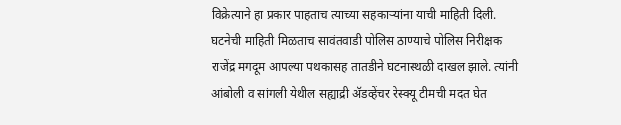विक्रेत्याने हा प्रकार पाहताच त्याच्या सहकाऱ्यांना याची माहिती दिली.
घटनेची माहिती मिळताच सावंतवाडी पोलिस ठाण्याचे पोलिस निरीक्षक राजेंद्र मगदूम आपल्या पथकासह तातडीने घटनास्थळी दाखल झाले. त्यांनी आंबोली व सांगली येथील सह्याद्री ॲडव्हेंचर रेस्क्यू टीमची मदत घेत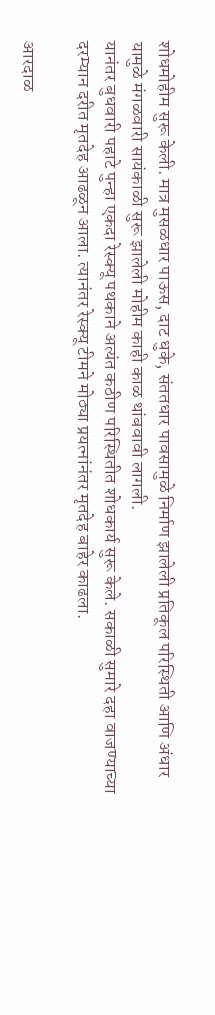शोधमोहीम सुरू केली. मात्र मुसळधार पाऊस, दाट धुके, संततधार पावसामुळे निर्माण झालेली प्रतिकूल परिस्थिती आणि अंधार यामुळे मंगळवारी सायंकाळी सुरू झालेली मोहीम काही काळ थांबवावी लागली.
यानंतर बुधवारी पहाटे पुन्हा एकदा रेस्क्यू पथकाने अत्यंत कठीण परिस्थितीत शोधकार्य सुरू केले. सकाळी सुमारे दहा वाजण्याच्या दरम्यान दरीत मृतदेह आढळून आला. त्यानंतर रेस्क्यू टीमने मोठ्या प्रयत्नांनंतर मृतदेह बाहेर काढला.

आरदाळ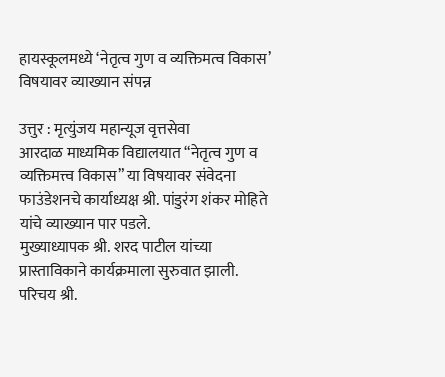हायस्कूलमध्ये ‘नेतृत्व गुण व व्यक्तिमत्व विकास’ विषयावर व्याख्यान संपन्न

उत्तुर : मृत्युंजय महान्यूज वृत्तसेवा
आरदाळ माध्यमिक विद्यालयात “नेतृत्व गुण व व्यक्तिमत्त्व विकास” या विषयावर संवेदना फाउंडेशनचे कार्याध्यक्ष श्री. पांडुरंग शंकर मोहिते यांचे व्याख्यान पार पडले.
मुख्याध्यापक श्री. शरद पाटील यांच्या प्रास्ताविकाने कार्यक्रमाला सुरुवात झाली. परिचय श्री.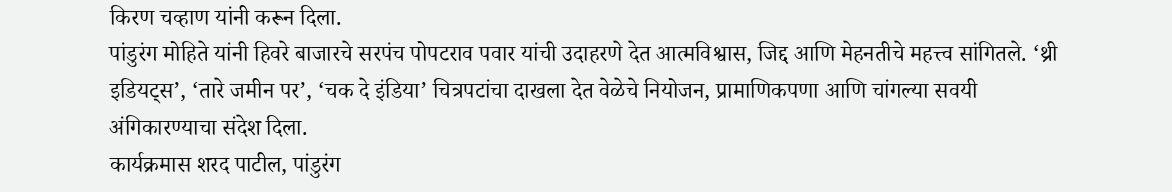किरण चव्हाण यांनी करून दिला.
पांडुरंग मोहिते यांनी हिवरे बाजारचे सरपंच पोपटराव पवार यांची उदाहरणे देत आत्मविश्वास, जिद्द आणि मेहनतीचे महत्त्व सांगितले. ‘थ्री इडियट्स’, ‘तारे जमीन पर’, ‘चक दे इंडिया’ चित्रपटांचा दाखला देत वेळेचे नियोजन, प्रामाणिकपणा आणि चांगल्या सवयी अंगिकारण्याचा संदेश दिला.
कार्यक्रमास शरद पाटील, पांडुरंग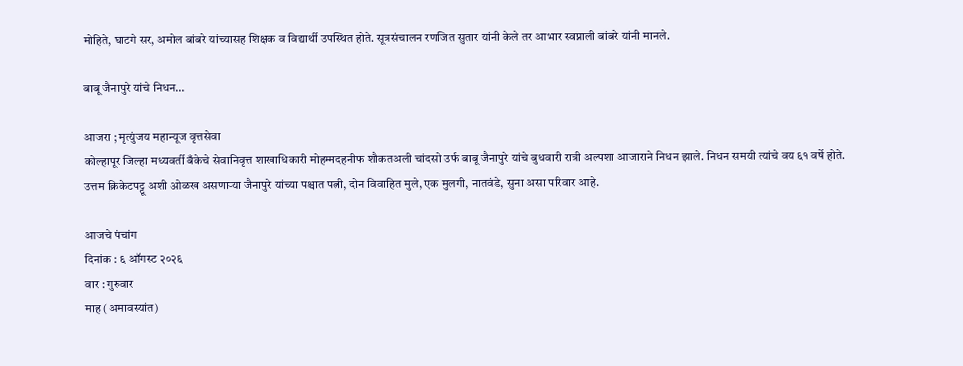मोहिते, घाटगे सर, अमोल बांबरे यांच्यासह शिक्षक व विद्यार्थी उपस्थित होते. सूत्रसंचालन रणजित सुतार यांनी केले तर आभार स्वप्नाली बांबरे यांनी मानले.

बाबू जैनापुरे यांचे निधन…

आजरा ; मृत्युंजय महान्यूज वृत्तसेवा
कोल्हापूर जिल्हा मध्यवर्ती बँकेचे सेवानिवृत्त शाखाधिकारी मोहम्मदहनीफ शौकतअली चांदसो उर्फ बाबू जैनापुरे यांचे बुधवारी रात्री अल्पशा आजाराने निधन झाले. निधन समयी त्यांचे वय ६१ वर्षे होते.
उत्तम क्रिकेटपट्टू अशी ओळख असणाऱ्या जैनापुरे यांच्या पश्चात पत्नी, दोन विवाहित मुले, एक मुलगी, नातवंडे, सुना असा परिवार आहे.

आजचे पंचांग
दिनांक : ६ ऑगस्ट २०२६
वार : गुरुवार
माह (अमावस्यांत)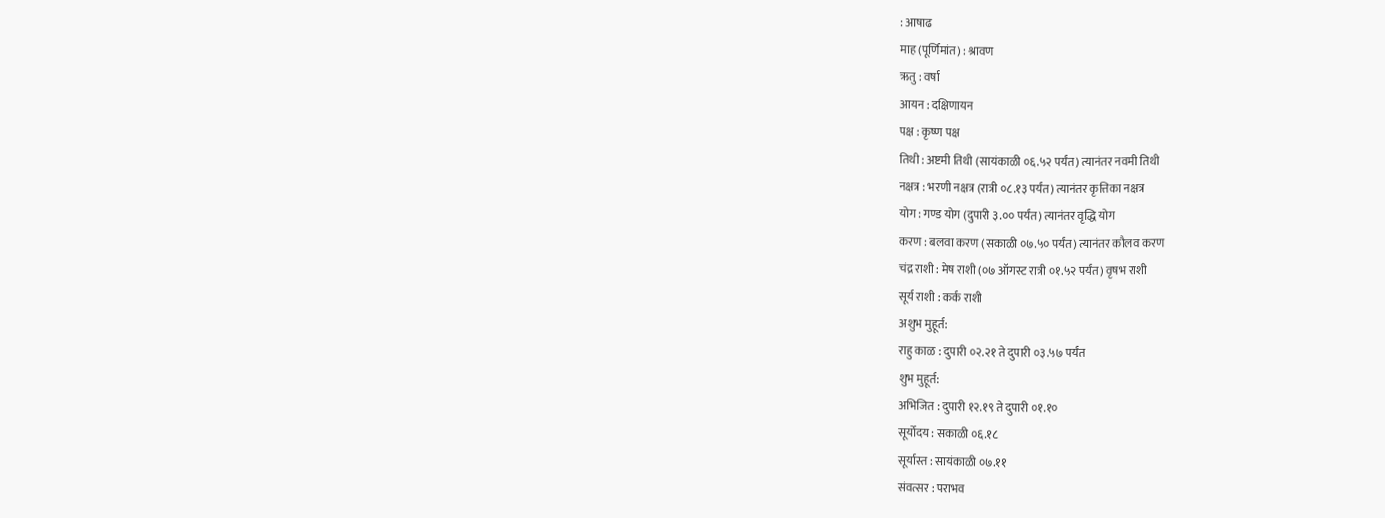: आषाढ
माह (पूर्णिमांत) : श्रावण
ऋतु : वर्षा
आयन : दक्षिणायन
पक्ष : कृष्ण पक्ष
तिथी : अष्टमी तिथी (सायंकाळी ०६.५२ पर्यंत) त्यानंतर नवमी तिथी
नक्षत्र : भरणी नक्षत्र (रात्री ०८.१३ पर्यंत) त्यानंतर कृत्तिका नक्षत्र
योग : गण्ड योग (दुपारी ३.०० पर्यंत) त्यानंतर वृद्धि योग
करण : बलवा करण (सकाळी ०७.५० पर्यंत) त्यानंतर कौलव करण
चंद्र राशी : मेष राशी (०७ ऑगस्ट रात्री ०१.५२ पर्यंत) वृषभ राशी
सूर्य राशी : कर्क राशी
अशुभ मुहूर्त:
राहु काळ : दुपारी ०२.२१ ते दुपारी ०३.५७ पर्यंत
शुभ मुहूर्त:
अभिजित : दुपारी १२.१९ ते दुपारी ०१.१०
सूर्योदय : सकाळी ०६.१८
सूर्यास्त : सायंकाळी ०७.११
संवत्सर : पराभव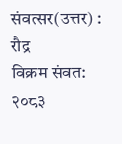संवत्सर(उत्तर) : रौद्र
विक्रम संवत: २०८३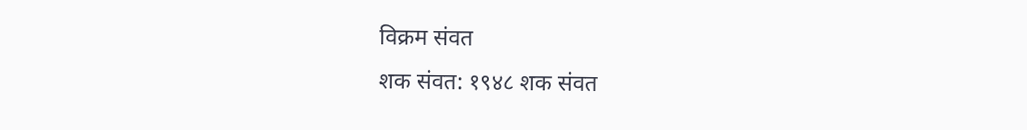विक्रम संवत
शक संवत: १९४८ शक संवत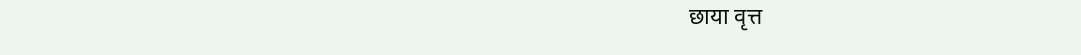छाया वृत्त